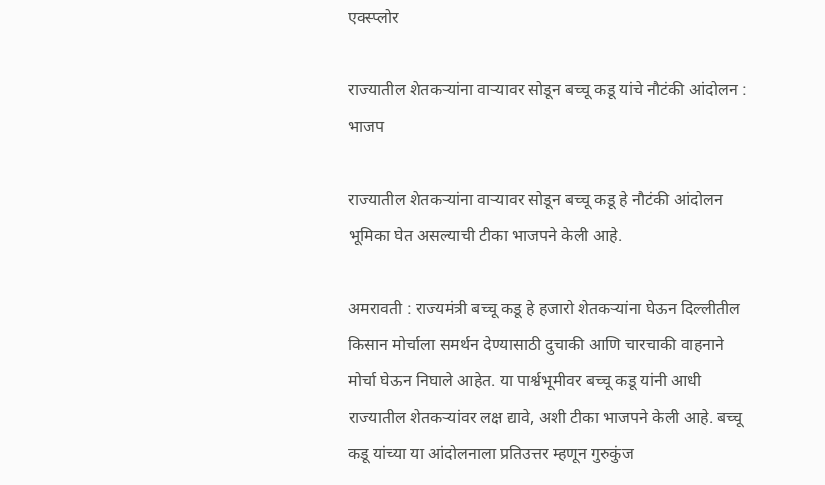एक्स्प्लोर

राज्यातील शेतकऱ्यांना वाऱ्यावर सोडून बच्चू कडू यांचे नौटंकी आंदोलन : भाजप

राज्यातील शेतकऱ्यांना वाऱ्यावर सोडून बच्चू कडू हे नौटंकी आंदोलन भूमिका घेत असल्याची टीका भाजपने केली आहे.

अमरावती : राज्यमंत्री बच्चू कडू हे हजारो शेतकऱ्यांना घेऊन दिल्लीतील किसान मोर्चाला समर्थन देण्यासाठी दुचाकी आणि चारचाकी वाहनाने मोर्चा घेऊन निघाले आहेत. या पार्श्वभूमीवर बच्चू कडू यांनी आधी राज्यातील शेतकऱ्यांवर लक्ष द्यावे, अशी टीका भाजपने केली आहे. बच्चू कडू यांच्या या आंदोलनाला प्रतिउत्तर म्हणून गुरुकुंज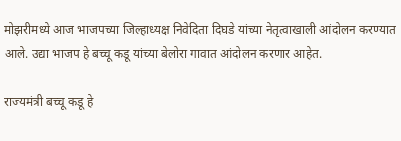मोझरीमध्ये आज भाजपच्या जिल्हाध्यक्ष निवेदिता दिघडे यांच्या नेतृत्वाखाली आंदोलन करण्यात आले. उद्या भाजप हे बच्चू कडू यांच्या बेलोरा गावात आंदोलन करणार आहेत.

राज्यमंत्री बच्चू कडू हे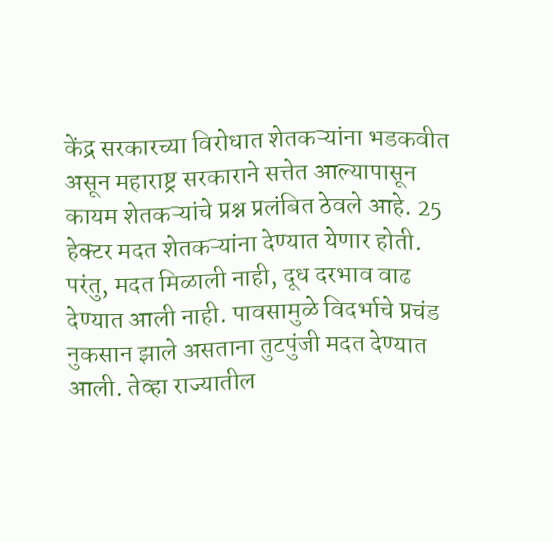केंद्र सरकारच्या विरोधात शेतकऱ्यांना भडकवीत असून महाराष्ट्र सरकाराने सत्तेत आल्यापासून कायम शेतकऱ्यांचे प्रश्न प्रलंबित ठेवले आहे. 25 हेक्टर मदत शेतकऱ्यांना देण्यात येणार होती. परंतु, मदत मिळाली नाही, दूध दरभाव वाढ देण्यात आली नाही. पावसामुळे विदर्भाचे प्रचंड नुकसान झाले असताना तुटपुंजी मदत देण्यात आली. तेव्हा राज्यातील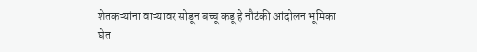शेतकऱ्यांना वाऱ्यावर सोडून बच्चू कडू हे नौटंकी आंदोलन भूमिका घेत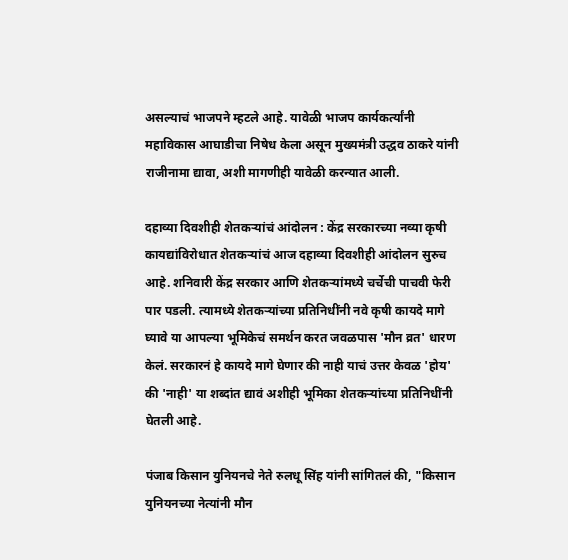असल्याचं भाजपने म्हटले आहे. यावेळी भाजप कार्यकर्त्यांनी महाविकास आघाडीचा निषेध केला असून मुख्यमंत्री उद्धव ठाकरे यांनी राजीनामा द्यावा, अशी मागणीही यावेळी करन्यात आली.

दहाव्या दिवशीही शेतकऱ्यांचं आंदोलन : केंद्र सरकारच्या नव्या कृषी कायद्यांविरोधात शेतकऱ्यांचं आज दहाव्या दिवशीही आंदोलन सुरुच आहे. शनिवारी केंद्र सरकार आणि शेतकऱ्यांमध्ये चर्चेची पाचवी फेरी पार पडली. त्यामध्ये शेतकऱ्यांच्या प्रतिनिधींनी नवे कृषी कायदे मागे घ्यावे या आपल्या भूमिकेचं समर्थन करत जवळपास 'मौन व्रत' धारण केलं. सरकारनं हे कायदे मागे घेणार की नाही याचं उत्तर केवळ 'होय' की 'नाही' या शब्दांत द्यावं अशीही भूमिका शेतकऱ्यांच्या प्रतिनिधींनी घेतली आहे.

पंजाब किसान युनियनचे नेते रुलधू सिंह यांनी सांगितलं की, "किसान युनियनच्या नेत्यांनी मौन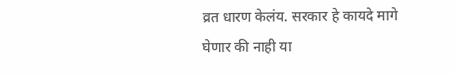व्रत धारण केलंय. सरकार हे कायदे मागे घेणार की नाही या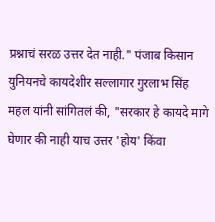प्रश्नाचं सरळ उत्तर देत नाही." पंजाब किसान युनियनचे कायदेशीर सल्लागार गुरलाभ सिंह महल यांनी सांगितलं की, "सरकार हे कायदे मागे घेणार की नाही याच उत्तर 'होय' किंवा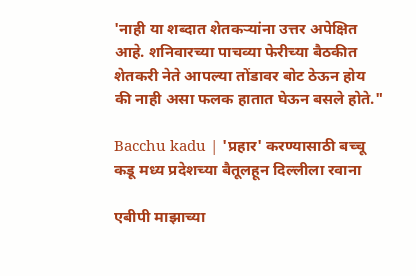'नाही या शब्दात शेतकऱ्यांना उत्तर अपेक्षित आहे. शनिवारच्या पाचव्या फेरीच्या बैठकीत शेतकरी नेते आपल्या तोंडावर बोट ठेऊन होय की नाही असा फलक हातात घेऊन बसले होते."

Bacchu kadu | 'प्रहार' करण्यासाठी बच्चू कडू मध्य प्रदेशच्या बैतूलहून दिल्लीला रवाना

एबीपी माझाच्या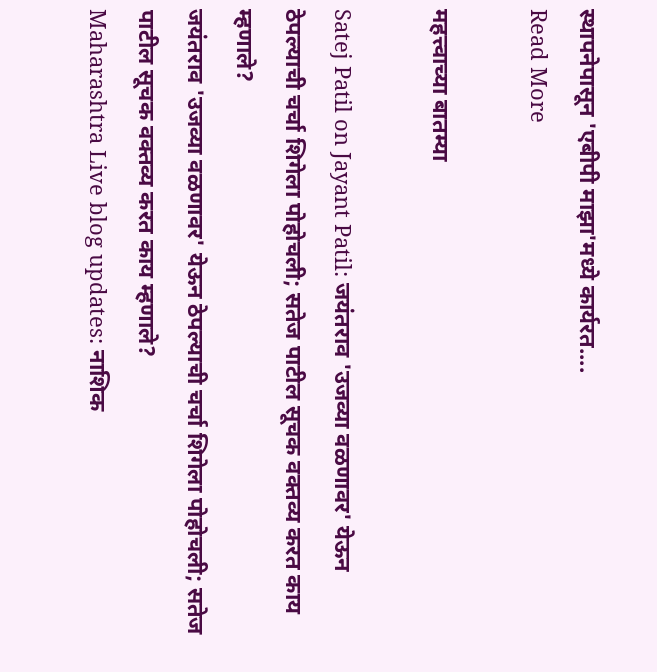स्थापनेपासून 'एबीपी माझा'मध्ये कार्यरत....
Read More

महत्त्वाच्या बातम्या

Satej Patil on Jayant Patil: जयंतराव 'उजव्या वळणावर' येऊन ठेपल्याची चर्चा शिगेला पोहोचली; सतेज पाटील सूचक वक्तव्य करत काय म्हणाले?
जयंतराव 'उजव्या वळणावर' येऊन ठेपल्याची चर्चा शिगेला पोहोचली; सतेज पाटील सूचक वक्तव्य करत काय म्हणाले?
Maharashtra Live blog updates: नाशिक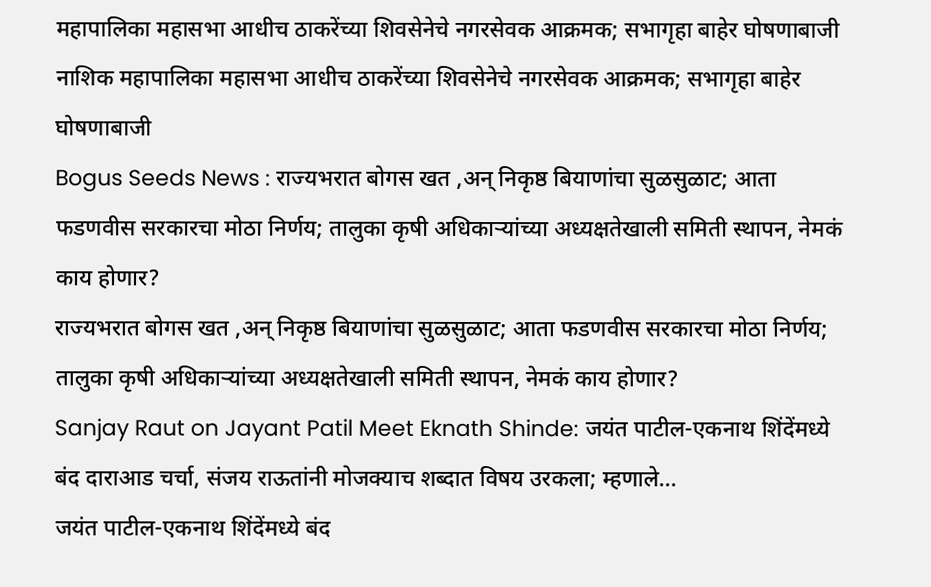महापालिका महासभा आधीच ठाकरेंच्या शिवसेनेचे नगरसेवक आक्रमक; सभागृहा बाहेर घोषणाबाजी
नाशिक महापालिका महासभा आधीच ठाकरेंच्या शिवसेनेचे नगरसेवक आक्रमक; सभागृहा बाहेर घोषणाबाजी
Bogus Seeds News : राज्यभरात बोगस खत ,अन् निकृष्ठ बियाणांचा सुळसुळाट; आता फडणवीस सरकारचा मोठा निर्णय; तालुका कृषी अधिकाऱ्यांच्या अध्यक्षतेखाली समिती स्थापन, नेमकं काय होणार?
राज्यभरात बोगस खत ,अन् निकृष्ठ बियाणांचा सुळसुळाट; आता फडणवीस सरकारचा मोठा निर्णय; तालुका कृषी अधिकाऱ्यांच्या अध्यक्षतेखाली समिती स्थापन, नेमकं काय होणार?
Sanjay Raut on Jayant Patil Meet Eknath Shinde: जयंत पाटील-एकनाथ शिंदेंमध्ये बंद दाराआड चर्चा, संजय राऊतांनी मोजक्याच शब्दात विषय उरकला; म्हणाले...
जयंत पाटील-एकनाथ शिंदेंमध्ये बंद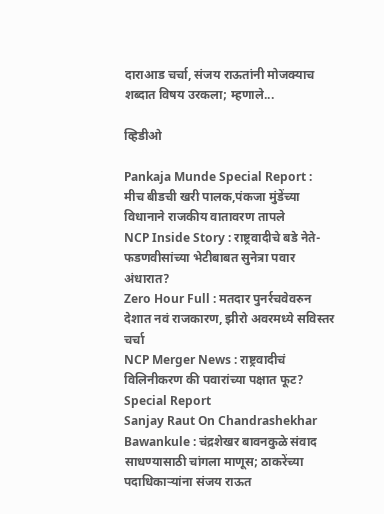दाराआड चर्चा, संजय राऊतांनी मोजक्याच शब्दात विषय उरकला; म्हणाले...

व्हिडीओ

Pankaja Munde Special Report : मीच बीडची खरी पालक,पंकजा मुंडेंच्या विधानाने राजकीय वातावरण तापले
NCP Inside Story : राष्ट्रवादीचे बडे नेते-फडणवीसांच्या भेटीबाबत सुनेत्रा पवार अंधारात?
Zero Hour Full : मतदार पुनर्रचवेवरुन देशात नवं राजकारण, झीरो अवरमध्ये सविस्तर चर्चा
NCP Merger News : राष्ट्रवादीचं विलिनीकरण की पवारांच्या पक्षात फूट? Special Report
Sanjay Raut On Chandrashekhar Bawankule : चंद्रशेखर बावनकुळे संवाद साधण्यासाठी चांगला माणूस; ठाकरेंच्या पदाधिकाऱ्यांना संजय राऊत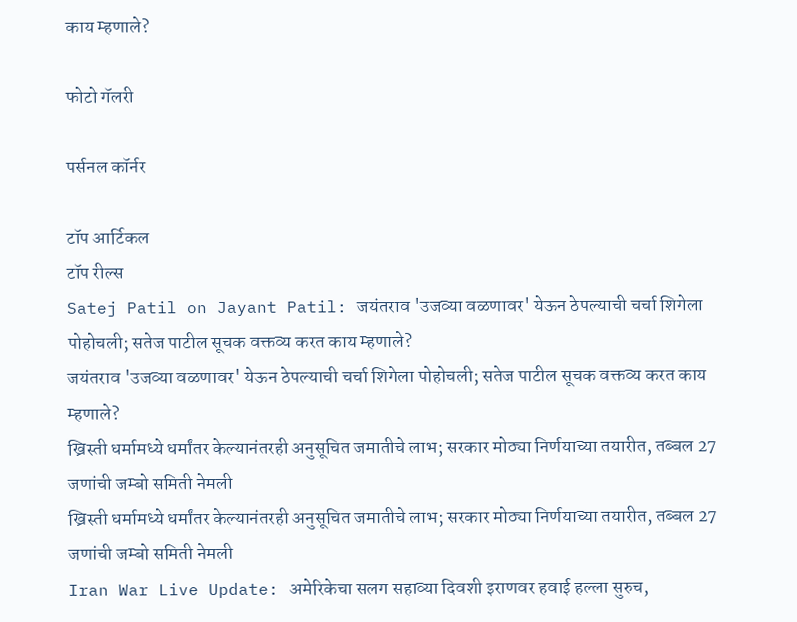काय म्हणाले?

फोटो गॅलरी

पर्सनल कॉर्नर

टॉप आर्टिकल
टॉप रील्स
Satej Patil on Jayant Patil: जयंतराव 'उजव्या वळणावर' येऊन ठेपल्याची चर्चा शिगेला पोहोचली; सतेज पाटील सूचक वक्तव्य करत काय म्हणाले?
जयंतराव 'उजव्या वळणावर' येऊन ठेपल्याची चर्चा शिगेला पोहोचली; सतेज पाटील सूचक वक्तव्य करत काय म्हणाले?
ख्रिस्ती धर्मामध्ये धर्मांतर केल्यानंतरही अनुसूचित जमातीचे लाभ; सरकार मोठ्या निर्णयाच्या तयारीत, तब्बल 27 जणांची जम्बो समिती नेमली
ख्रिस्ती धर्मामध्ये धर्मांतर केल्यानंतरही अनुसूचित जमातीचे लाभ; सरकार मोठ्या निर्णयाच्या तयारीत, तब्बल 27 जणांची जम्बो समिती नेमली
Iran War Live Update: अमेरिकेचा सलग सहाव्या दिवशी इराणवर हवाई हल्ला सुरुच,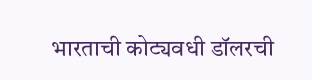भारताची कोट्यवधी डॉलरची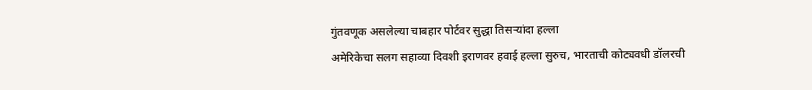गुंतवणूक असलेल्या चाबहार पोर्टवर सुद्धा तिसऱ्यांदा हल्ला
अमेरिकेचा सलग सहाव्या दिवशी इराणवर हवाई हल्ला सुरुच, भारताची कोट्यवधी डॉलरची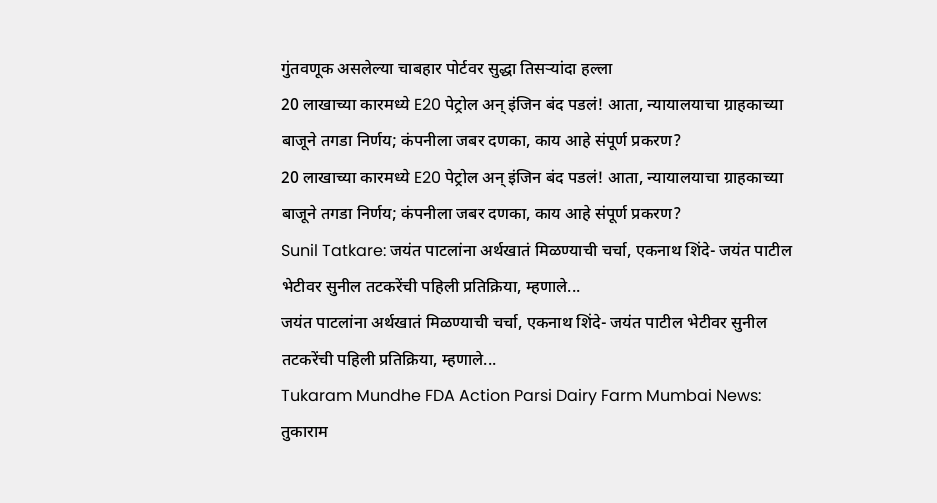गुंतवणूक असलेल्या चाबहार पोर्टवर सुद्धा तिसऱ्यांदा हल्ला
20 लाखाच्या कारमध्ये E20 पेट्रोल अन् इंजिन बंद पडलं! आता, न्यायालयाचा ग्राहकाच्या बाजूने तगडा निर्णय; कंपनीला जबर दणका, काय आहे संपूर्ण प्रकरण?
20 लाखाच्या कारमध्ये E20 पेट्रोल अन् इंजिन बंद पडलं! आता, न्यायालयाचा ग्राहकाच्या बाजूने तगडा निर्णय; कंपनीला जबर दणका, काय आहे संपूर्ण प्रकरण?
Sunil Tatkare: जयंत पाटलांना अर्थखातं मिळण्याची चर्चा, एकनाथ शिंदे- जयंत पाटील भेटीवर सुनील तटकरेंची पहिली प्रतिक्रिया, म्हणाले...
जयंत पाटलांना अर्थखातं मिळण्याची चर्चा, एकनाथ शिंदे- जयंत पाटील भेटीवर सुनील तटकरेंची पहिली प्रतिक्रिया, म्हणाले...
Tukaram Mundhe FDA Action Parsi Dairy Farm Mumbai News: तुकाराम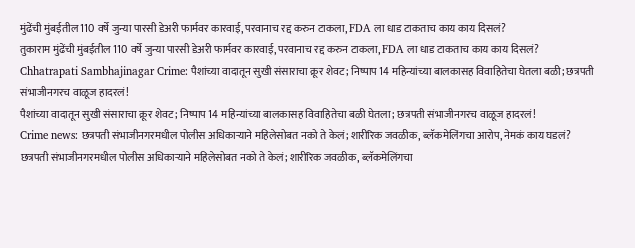मुंढेंची मुंबईतील 110 वर्षे जुन्या पारसी डेअरी फार्मवर कारवाई, परवानाच रद्द करुन टाकला, FDA ला धाड टाकताच काय काय दिसलं?
तुकाराम मुंढेंची मुंबईतील 110 वर्षे जुन्या पारसी डेअरी फार्मवर कारवाई, परवानाच रद्द करुन टाकला, FDA ला धाड टाकताच काय काय दिसलं?
Chhatrapati Sambhajinagar Crime: पैशांच्या वादातून सुखी संसाराचा क्रूर शेवट; निष्पाप 14 महिन्यांच्या बालकासह विवाहितेचा घेतला बळी; छत्रपती संभाजीनगरच वाळूज हादरलं!
पैशांच्या वादातून सुखी संसाराचा क्रूर शेवट; निष्पाप 14 महिन्यांच्या बालकासह विवाहितेचा बळी घेतला; छत्रपती संभाजीनगरच वाळूज हादरलं!
Crime news: छत्रपती संभाजीनगरमधील पोलीस अधिकाऱ्याने महिलेसोबत नको ते केलं; शारीरिक जवळीक, ब्लॅकमेलिंगचा आरोप, नेमकं काय घडलं?
छत्रपती संभाजीनगरमधील पोलीस अधिकाऱ्याने महिलेसोबत नको ते केलं; शारीरिक जवळीक, ब्लॅकमेलिंगचा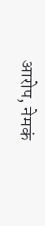आरोप, नेमकं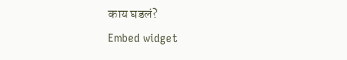काय घडलं?
Embed widget